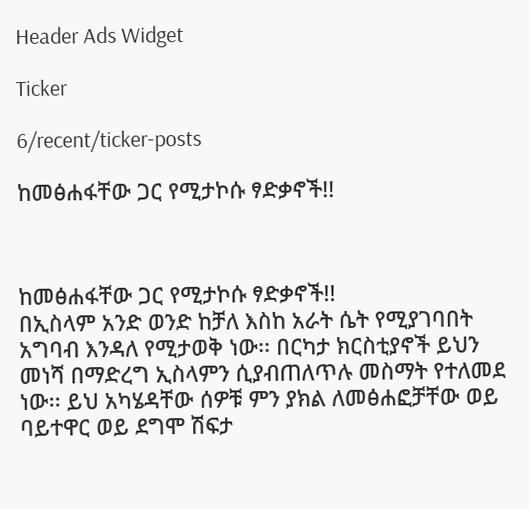Header Ads Widget

Ticker

6/recent/ticker-posts

ከመፅሐፋቸው ጋር የሚታኮሱ ፃድቃኖች!!



ከመፅሐፋቸው ጋር የሚታኮሱ ፃድቃኖች!!
በኢስላም አንድ ወንድ ከቻለ እስከ አራት ሴት የሚያገባበት አግባብ እንዳለ የሚታወቅ ነው፡፡ በርካታ ክርስቲያኖች ይህን መነሻ በማድረግ ኢስላምን ሲያብጠለጥሉ መስማት የተለመደ ነው፡፡ ይህ አካሄዳቸው ሰዎቹ ምን ያክል ለመፅሐፎቻቸው ወይ ባይተዋር ወይ ደግሞ ሽፍታ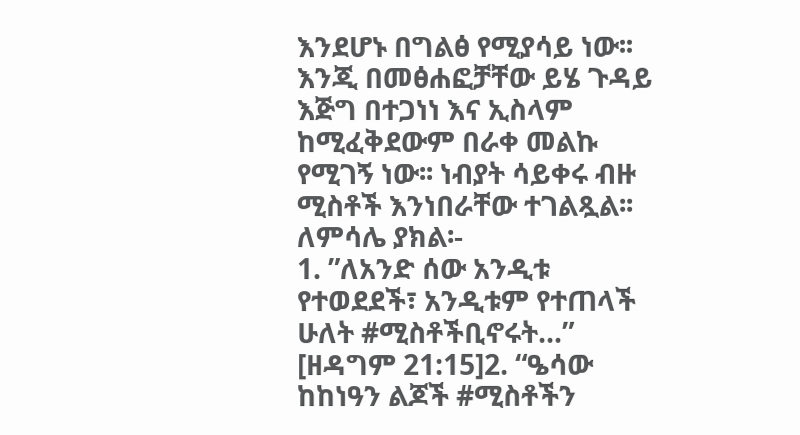እንደሆኑ በግልፅ የሚያሳይ ነው፡፡ እንጂ በመፅሐፎቻቸው ይሄ ጉዳይ እጅግ በተጋነነ እና ኢስላም ከሚፈቅደውም በራቀ መልኩ የሚገኝ ነው፡፡ ነብያት ሳይቀሩ ብዙ ሚስቶች እንነበራቸው ተገልጿል፡፡ ለምሳሌ ያክል፡-
1. ”ለአንድ ሰው አንዲቱ የተወደደች፣ አንዲቱም የተጠላች ሁለት #ሚስቶችቢኖሩት…” [ዘዳግም 21:15]2. “ዔሳው ከከነዓን ልጆች #ሚስቶችን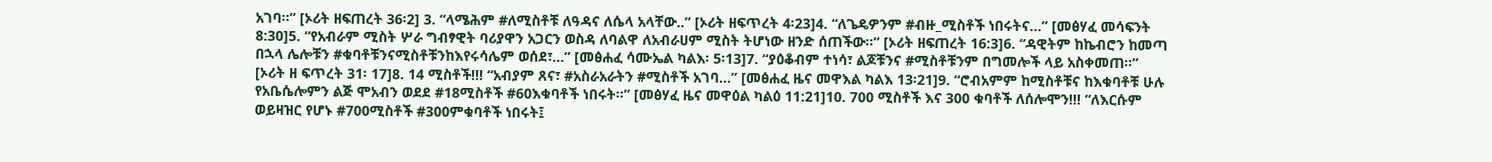አገባ፡፡” [ኦሪት ዘፍጠረት 36፡2] 3. “ላሜሕም #ለሚስቶቹ ለዓዳና ለሴላ አላቸው..” [ኦሪት ዘፍጥረት 4፡23]4. “ለጌዴዎንም #ብዙ_ሚስቶች ነበሩትና…” [መፅሃፈ መሳፍንት 8:30]5. “የአብራም ሚስት ሦራ ግብፃዊት ባሪያዋን አጋርን ወስዳ ለባልዋ ለአብራሀም ሚስት ትሆነው ዘንድ ሰጠችው።” [ኦሪት ዘፍጠረት 16:3]6. “ዳዊትም ከኬብሮን ከመጣ በኋላ ሌሎቹን #ቁባቶቹንናሚስቶቹንከእየሩሳሌም ወሰደ፣…” [መፅሐፈ ሳሙኤል ካልእ፡ 5፡13]7. “ያዕቆብም ተነሳ፣ ልጆቹንና #ሚስቶቹንም በግመሎች ላይ አስቀመጠ፡፡” [ኦሪት ዘ ፍጥረት 31፡ 17]8. 14 ሚስቶች!!! “አብያም ጸና፣ #አስራአራትን #ሚስቶች አገባ…” [መፅሐፈ ዜና መዋእል ካልእ 13፡21]9. “ሮብአምም ከሚስቶቹና ከእቁባቶቹ ሁሉ የአቤሴሎምን ልጅ ሞአብን ወደደ #18ሚስቶች #60እቁባቶች ነበሩት፡፡” [መፅሃፈ ዜና መዋዕል ካልዕ 11:21]10. 700 ሚስቶች እና 300 ቁባቶች ለሰሎሞን!!! “ለእርሱም ወይዛዝር የሆኑ #700ሚስቶች #300ምቁባቶች ነበሩት፤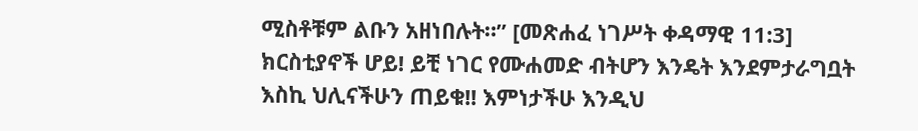ሚስቶቹም ልቡን አዘነበሉት።” [መጽሐፈ ነገሥት ቀዳማዊ 11:3] ክርስቲያኖች ሆይ! ይቺ ነገር የሙሐመድ ብትሆን እንዴት እንደምታራግቧት እስኪ ህሊናችሁን ጠይቁ!! እምነታችሁ እንዲህ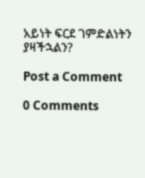አይነት ፍርደ ገምድልነትን ያዛችኋልን?

Post a Comment

0 Comments